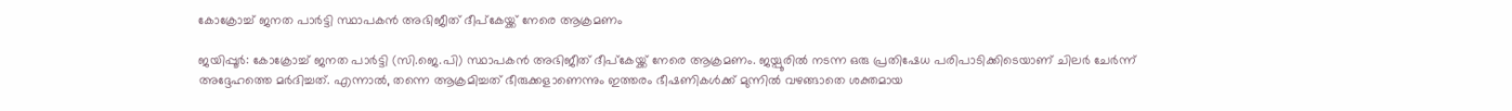കോക്രോച്ച് ജനത പാർട്ടി സ്ഥാപകൻ അഭിജീത് ദീപ്കേയ്ക്ക് നേരെ ആക്രമണം

ജയിപ്പൂർ: കോക്രോച്ച് ജനത പാർട്ടി (സി.ജെ.പി) സ്ഥാപകൻ അഭിജീത് ദീപ്കേയ്ക്ക് നേരെ ആക്രമണം. ജയ്പൂരിൽ നടന്ന ഒരു പ്രതിഷേധ പരിപാടിക്കിടെയാണ് ചിലർ ചേർന്ന് അദ്ദേഹത്തെ മർദിച്ചത്. എന്നാൽ, തന്നെ ആക്രമിച്ചത് ഭീരുക്കളാണെന്നും ഇത്തരം ഭീഷണികൾക്ക് മുന്നിൽ വഴങ്ങാതെ ശക്തമായ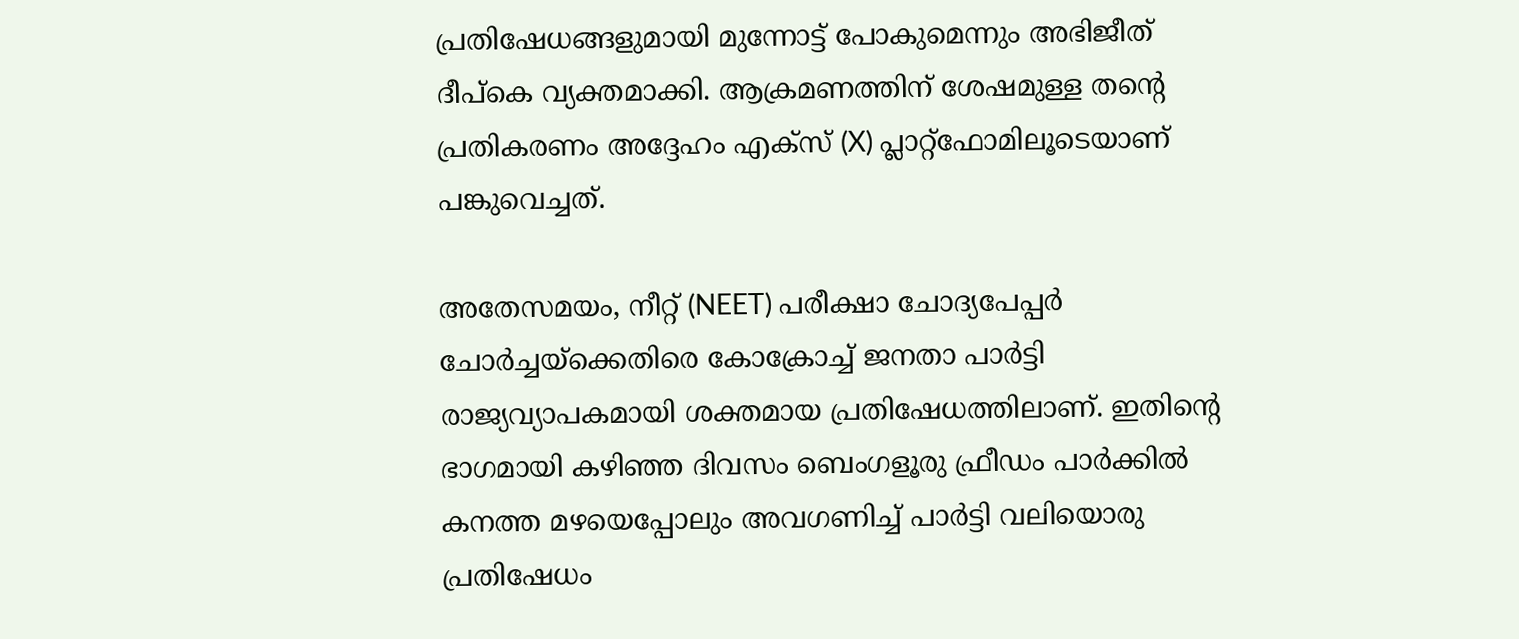പ്രതിഷേധങ്ങളുമായി മുന്നോട്ട് പോകുമെന്നും അഭിജീത് ദീപ്കെ വ്യക്തമാക്കി. ആക്രമണത്തിന് ശേഷമുള്ള തന്റെ പ്രതികരണം അദ്ദേഹം എക്സ് (X) പ്ലാറ്റ്‌ഫോമിലൂടെയാണ് പങ്കുവെച്ചത്.

അതേസമയം, നീറ്റ് (NEET) പരീക്ഷാ ചോദ്യപേപ്പർ ചോർച്ചയ്‌ക്കെതിരെ കോക്രോച്ച് ജനതാ പാർട്ടി രാജ്യവ്യാപകമായി ശക്തമായ പ്രതിഷേധത്തിലാണ്. ഇതിന്റെ ഭാഗമായി കഴിഞ്ഞ ദിവസം ബെംഗളൂരു ഫ്രീഡം പാർക്കിൽ കനത്ത മഴയെപ്പോലും അവഗണിച്ച് പാർട്ടി വലിയൊരു പ്രതിഷേധം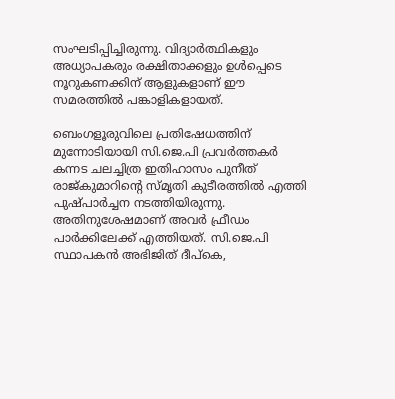സംഘടിപ്പിച്ചിരുന്നു. വിദ്യാർത്ഥികളും അധ്യാപകരും രക്ഷിതാക്കളും ഉൾപ്പെടെ നൂറുകണക്കിന് ആളുകളാണ് ഈ സമരത്തിൽ പങ്കാളികളായത്.

ബെംഗളൂരുവിലെ പ്രതിഷേധത്തിന് മുന്നോടിയായി സി.ജെ.പി പ്രവർത്തകർ കന്നട ചലച്ചിത്ര ഇതിഹാസം പുനീത് രാജ്കുമാറിന്റെ സ്മൃതി കുടീരത്തിൽ എത്തി പുഷ്പാർച്ചന നടത്തിയിരുന്നു. അതിനുശേഷമാണ് അവർ ഫ്രീഡം പാർക്കിലേക്ക് എത്തിയത്. സി.ജെ.പി സ്ഥാപകൻ അഭിജിത് ദീപ്കെ,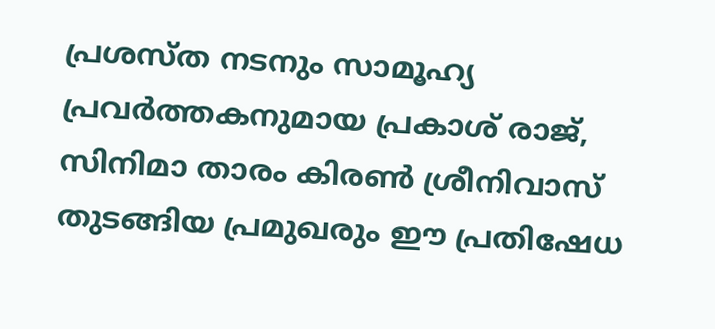പ്രശസ്ത നടനും സാമൂഹ്യ പ്രവർത്തകനുമായ പ്രകാശ് രാജ്, സിനിമാ താരം കിരൺ ശ്രീനിവാസ് തുടങ്ങിയ പ്രമുഖരും ഈ പ്രതിഷേധ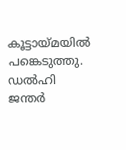കൂട്ടായ്മയിൽ പങ്കെടുത്തു. ഡൽഹി ജന്തർ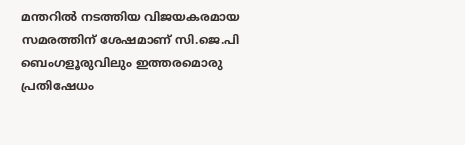മന്തറിൽ നടത്തിയ വിജയകരമായ സമരത്തിന് ശേഷമാണ് സി.ജെ.പി ബെംഗളൂരുവിലും ഇത്തരമൊരു പ്രതിഷേധം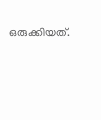ഒരുക്കിയത്.